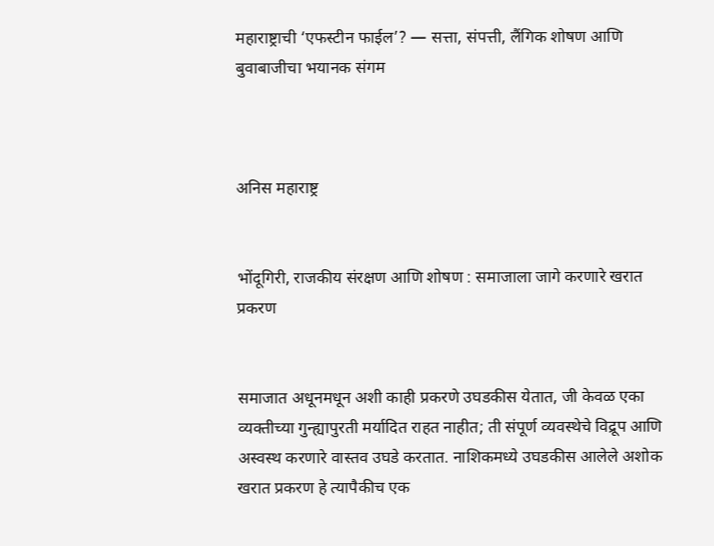महाराष्ट्राची ‘एफस्टीन फाईल’? — सत्ता, संपत्ती, लैंगिक शोषण आणि बुवाबाजीचा भयानक संगम



अनिस महाराष्ट्र


भोंदूगिरी, राजकीय संरक्षण आणि शोषण : समाजाला जागे करणारे खरात प्रकरण


समाजात अधूनमधून अशी काही प्रकरणे उघडकीस येतात, जी केवळ एका व्यक्तीच्या गुन्ह्यापुरती मर्यादित राहत नाहीत; ती संपूर्ण व्यवस्थेचे विद्रूप आणि अस्वस्थ करणारे वास्तव उघडे करतात. नाशिकमध्ये उघडकीस आलेले अशोक खरात प्रकरण हे त्यापैकीच एक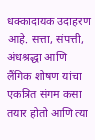धक्कादायक उदाहरण आहे. सत्ता, संपत्ती, अंधश्रद्धा आणि लैंगिक शोषण यांचा एकत्रित संगम कसा तयार होतो आणि त्या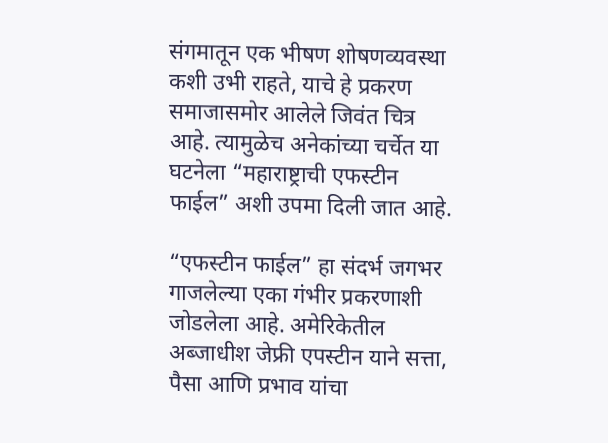संगमातून एक भीषण शोषणव्यवस्था कशी उभी राहते, याचे हे प्रकरण समाजासमोर आलेले जिवंत चित्र आहे. त्यामुळेच अनेकांच्या चर्चेत या घटनेला “महाराष्ट्राची एफस्टीन फाईल” अशी उपमा दिली जात आहे.

“एफस्टीन फाईल” हा संदर्भ जगभर गाजलेल्या एका गंभीर प्रकरणाशी जोडलेला आहे. अमेरिकेतील अब्जाधीश जेफ्री एपस्टीन याने सत्ता, पैसा आणि प्रभाव यांचा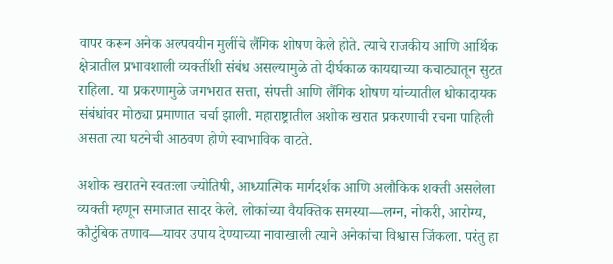वापर करून अनेक अल्पवयीन मुलींचे लैंगिक शोषण केले होते. त्याचे राजकीय आणि आर्थिक क्षेत्रातील प्रभावशाली व्यक्तींशी संबंध असल्यामुळे तो दीर्घकाळ कायद्याच्या कचाट्यातून सुटत राहिला. या प्रकरणामुळे जगभरात सत्ता, संपत्ती आणि लैंगिक शोषण यांच्यातील धोकादायक संबंधांवर मोठ्या प्रमाणात चर्चा झाली. महाराष्ट्रातील अशोक खरात प्रकरणाची रचना पाहिली असता त्या घटनेची आठवण होणे स्वाभाविक वाटते.

अशोक खरातने स्वतःला ज्योतिषी, आध्यात्मिक मार्गदर्शक आणि अलौकिक शक्ती असलेला व्यक्ती म्हणून समाजात सादर केले. लोकांच्या वैयक्तिक समस्या—लग्न, नोकरी, आरोग्य, कौटुंबिक तणाव—यावर उपाय देण्याच्या नावाखाली त्याने अनेकांचा विश्वास जिंकला. परंतु हा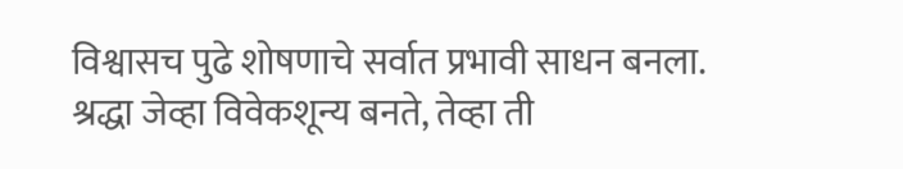विश्वासच पुढे शोषणाचे सर्वात प्रभावी साधन बनला. श्रद्धा जेव्हा विवेकशून्य बनते, तेव्हा ती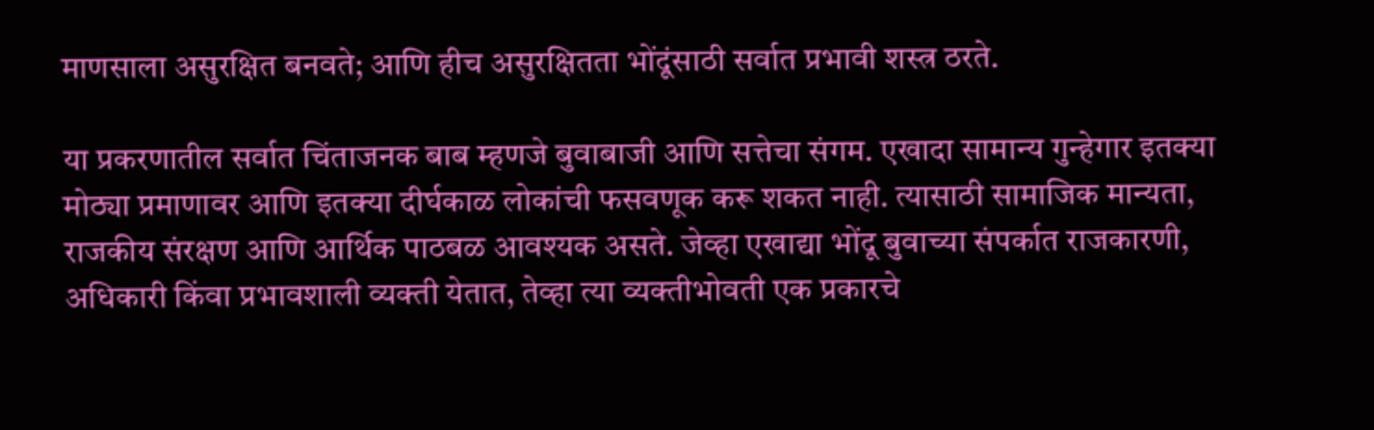माणसाला असुरक्षित बनवते; आणि हीच असुरक्षितता भोंदूंसाठी सर्वात प्रभावी शस्त्र ठरते.

या प्रकरणातील सर्वात चिंताजनक बाब म्हणजे बुवाबाजी आणि सत्तेचा संगम. एखादा सामान्य गुन्हेगार इतक्या मोठ्या प्रमाणावर आणि इतक्या दीर्घकाळ लोकांची फसवणूक करू शकत नाही. त्यासाठी सामाजिक मान्यता, राजकीय संरक्षण आणि आर्थिक पाठबळ आवश्यक असते. जेव्हा एखाद्या भोंदू बुवाच्या संपर्कात राजकारणी, अधिकारी किंवा प्रभावशाली व्यक्ती येतात, तेव्हा त्या व्यक्तीभोवती एक प्रकारचे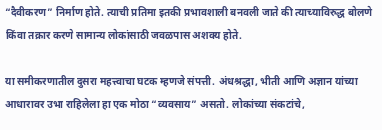“दैवीकरण” निर्माण होते. त्याची प्रतिमा इतकी प्रभावशाली बनवली जाते की त्याच्याविरुद्ध बोलणे किंवा तक्रार करणे सामान्य लोकांसाठी जवळपास अशक्य होते.

या समीकरणातील दुसरा महत्त्वाचा घटक म्हणजे संपत्ती. अंधश्रद्धा, भीती आणि अज्ञान यांच्या आधारावर उभा राहिलेला हा एक मोठा “व्यवसाय” असतो. लोकांच्या संकटांचे,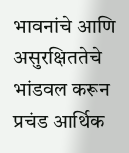भावनांचे आणि असुरक्षिततेचे भांडवल करून प्रचंड आर्थिक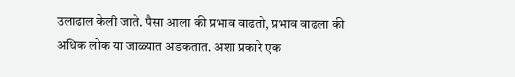उलाढाल केली जाते. पैसा आला की प्रभाव वाढतो, प्रभाव वाढला की अधिक लोक या जाळ्यात अडकतात. अशा प्रकारे एक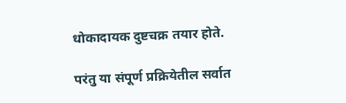धोकादायक दुष्टचक्र तयार होते.

परंतु या संपूर्ण प्रक्रियेतील सर्वात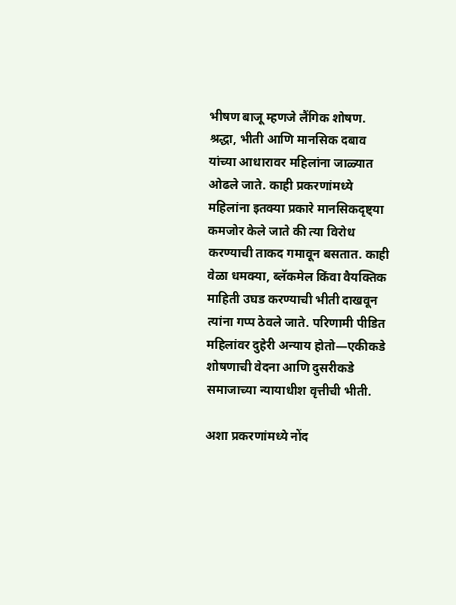भीषण बाजू म्हणजे लैंगिक शोषण. श्रद्धा, भीती आणि मानसिक दबाव यांच्या आधारावर महिलांना जाळ्यात ओढले जाते. काही प्रकरणांमध्ये महिलांना इतक्या प्रकारे मानसिकदृष्ट्या कमजोर केले जाते की त्या विरोध करण्याची ताकद गमावून बसतात. काही वेळा धमक्या, ब्लॅकमेल किंवा वैयक्तिक माहिती उघड करण्याची भीती दाखवून त्यांना गप्प ठेवले जाते. परिणामी पीडित महिलांवर दुहेरी अन्याय होतो—एकीकडे शोषणाची वेदना आणि दुसरीकडे समाजाच्या न्यायाधीश वृत्तीची भीती.

अशा प्रकरणांमध्ये नोंद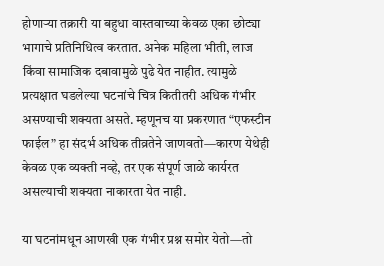होणाऱ्या तक्रारी या बहुधा वास्तवाच्या केवळ एका छोट्या भागाचे प्रतिनिधित्व करतात. अनेक महिला भीती, लाज किंवा सामाजिक दबावामुळे पुढे येत नाहीत. त्यामुळे प्रत्यक्षात घडलेल्या घटनांचे चित्र कितीतरी अधिक गंभीर असण्याची शक्यता असते. म्हणूनच या प्रकरणात “एफस्टीन फाईल” हा संदर्भ अधिक तीव्रतेने जाणवतो—कारण येथेही केवळ एक व्यक्ती नव्हे, तर एक संपूर्ण जाळे कार्यरत असल्याची शक्यता नाकारता येत नाही.

या घटनांमधून आणखी एक गंभीर प्रश्न समोर येतो—तो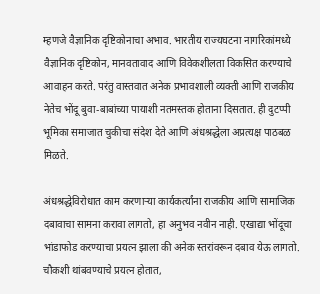म्हणजे वैज्ञानिक दृष्टिकोनाचा अभाव. भारतीय राज्यघटना नागरिकांमध्ये वैज्ञानिक दृष्टिकोन, मानवतावाद आणि विवेकशीलता विकसित करण्याचे आवाहन करते. परंतु वास्तवात अनेक प्रभावशाली व्यक्ती आणि राजकीय नेतेच भोंदू बुवा-बाबांच्या पायाशी नतमस्तक होताना दिसतात. ही दुटप्पी भूमिका समाजात चुकीचा संदेश देते आणि अंधश्रद्धेला अप्रत्यक्ष पाठबळ मिळते.

अंधश्रद्धेविरोधात काम करणाऱ्या कार्यकर्त्यांना राजकीय आणि सामाजिक दबावाचा सामना करावा लागतो, हा अनुभव नवीन नाही. एखाद्या भोंदूचा भांडाफोड करण्याचा प्रयत्न झाला की अनेक स्तरांवरून दबाव येऊ लागतो. चौकशी थांबवण्याचे प्रयत्न होतात,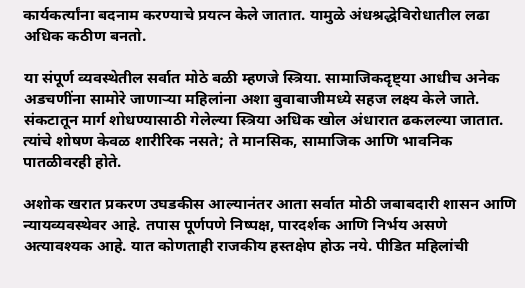कार्यकर्त्यांना बदनाम करण्याचे प्रयत्न केले जातात. यामुळे अंधश्रद्धेविरोधातील लढा अधिक कठीण बनतो.

या संपूर्ण व्यवस्थेतील सर्वात मोठे बळी म्हणजे स्त्रिया. सामाजिकदृष्ट्या आधीच अनेक अडचणींना सामोरे जाणाऱ्या महिलांना अशा बुवाबाजीमध्ये सहज लक्ष्य केले जाते. संकटातून मार्ग शोधण्यासाठी गेलेल्या स्त्रिया अधिक खोल अंधारात ढकलल्या जातात. त्यांचे शोषण केवळ शारीरिक नसते; ते मानसिक, सामाजिक आणि भावनिक पातळीवरही होते.

अशोक खरात प्रकरण उघडकीस आल्यानंतर आता सर्वात मोठी जबाबदारी शासन आणि न्यायव्यवस्थेवर आहे. तपास पूर्णपणे निष्पक्ष, पारदर्शक आणि निर्भय असणे अत्यावश्यक आहे. यात कोणताही राजकीय हस्तक्षेप होऊ नये. पीडित महिलांची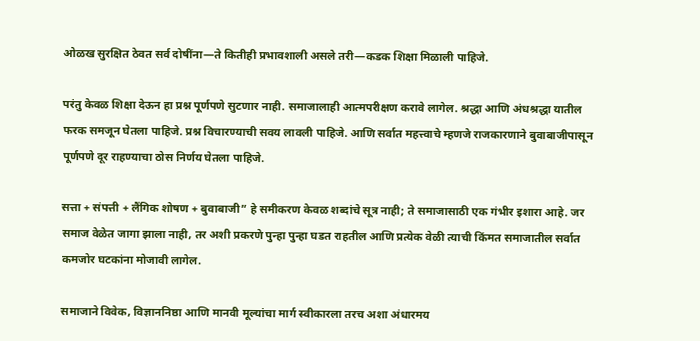ओळख सुरक्षित ठेवत सर्व दोषींना—ते कितीही प्रभावशाली असले तरी—कडक शिक्षा मिळाली पाहिजे.

परंतु केवळ शिक्षा देऊन हा प्रश्न पूर्णपणे सुटणार नाही. समाजालाही आत्मपरीक्षण करावे लागेल. श्रद्धा आणि अंधश्रद्धा यातील फरक समजून घेतला पाहिजे. प्रश्न विचारण्याची सवय लावली पाहिजे. आणि सर्वात महत्त्वाचे म्हणजे राजकारणाने बुवाबाजीपासून पूर्णपणे दूर राहण्याचा ठोस निर्णय घेतला पाहिजे.

सत्ता + संपत्ती + लैंगिक शोषण + बुवाबाजी” हे समीकरण केवळ शब्दांचे सूत्र नाही; ते समाजासाठी एक गंभीर इशारा आहे. जर समाज वेळेत जागा झाला नाही, तर अशी प्रकरणे पुन्हा पुन्हा घडत राहतील आणि प्रत्येक वेळी त्याची किंमत समाजातील सर्वात कमजोर घटकांना मोजावी लागेल.

समाजाने विवेक, विज्ञाननिष्ठा आणि मानवी मूल्यांचा मार्ग स्वीकारला तरच अशा अंधारमय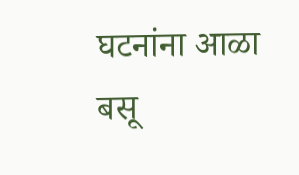घटनांना आळा बसू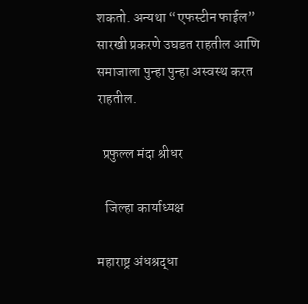शकतो. अन्यथा “एफस्टीन फाईल” सारखी प्रकरणे उघडत राहतील आणि समाजाला पुन्हा पुन्हा अस्वस्थ करत राहतील.

  प्रफुल्ल मंदा श्रीधर

   जिल्हा कार्याध्यक्ष

महाराष्ट्र अंधश्रद्धा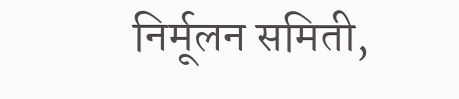निर्मूलन समिती,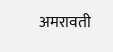अमरावती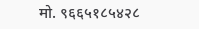मो. ९६६५१८५४२८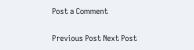Post a Comment

Previous Post Next Post